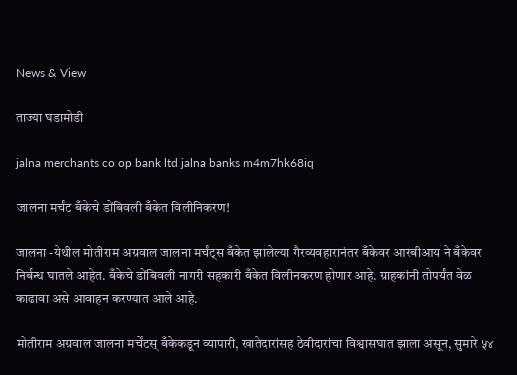News & View

ताज्या घडामोडी

jalna merchants co op bank ltd jalna banks m4m7hk68iq

जालना मर्चंट बँकेचे डोंबिवली बँकेत विलीनिकरण!

जालना -येथील मोतीराम अग्रवाल जालना मर्चंट्स बँकेत झालेल्या गैरव्यवहारानंतर बँकेवर आरबीआय ने बँकेवर निर्बन्ध घातले आहेत. बँकेचे डोंबिवली नागरी सहकारी बँकेत विलीनकरण होणार आहे. ग्राहकांनी तोपर्यंत वेळ काढावा असे आवाहन करण्यात आले आहे.

मोतीराम अग्रवाल जालना मर्चेंटस् बँकेकडून व्यापारी, खातेदारांसह ठेवीदारांचा विश्वासघात झाला असून, सुमारे ५४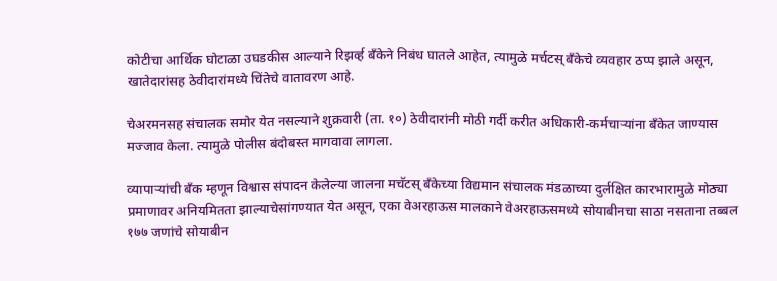कोटीचा आर्थिक घोटाळा उघडकीस आल्याने रिझर्व्ह बँकेने निबंध घातले आहेत, त्यामुळे मर्चटस् बँकेचे व्यवहार ठप्प झाले असून, खातेदारांसह ठेवीदारांमध्ये चिंतेचे वातावरण आहे.

चेअरमनसह संचालक समोर येत नसल्याने शुक्रवारी (ता. १०) ठेवीदारांनी मोठी गर्दी करीत अधिकारी-कर्मचाऱ्यांना बँकेत जाण्यास मज्जाव केला. त्यामुळे पोलीस बंदोबस्त मागवावा लागला.

व्यापाऱ्यांची बँक म्हणून विश्वास संपादन केलेल्या जालना मचॅटस् बँकेच्या विद्यमान संचालक मंडळाच्या दुर्लक्षित कारभारामुळे मोठ्या प्रमाणावर अनियमितता झाल्याचेसांगण्यात येत असून, एका वेअरहाऊस मालकाने वेअरहाऊसमध्ये सोयाबीनचा साठा नसताना तब्बल १७७ जणांचे सोयाबीन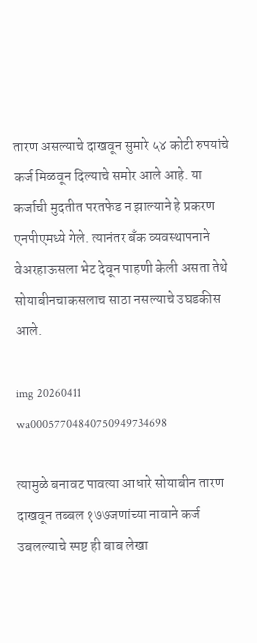तारण असल्याचे दाखवून सुमारे ५४ कोटी रुपयांचे कर्ज मिळवून दिल्याचे समोर आले आहे. या कर्जाची मुदतीत परतफेड न झाल्याने हे प्रकरण एनपीएमध्ये गेले. त्यानंतर बँक व्यवस्थापनाने वेअरहाऊसला भेट देवून पाहणी केली असता तेथे सोयाबीनचाकसलाच साठा नसल्याचे उघडकीस आले.

img 20260411 wa00057704840750949734698

त्यामुळे बनावट पावत्या आधारे सोयाबीन तारण दाखवून तब्बल १७७जणांच्या नावाने कर्ज उबलल्याचे स्पष्ट ही बाब लेखा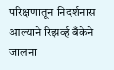परिक्षणातून निदर्शनास आल्याने रिझर्व्ह बँकेने जालना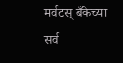मर्वटस् बँकेच्या सर्व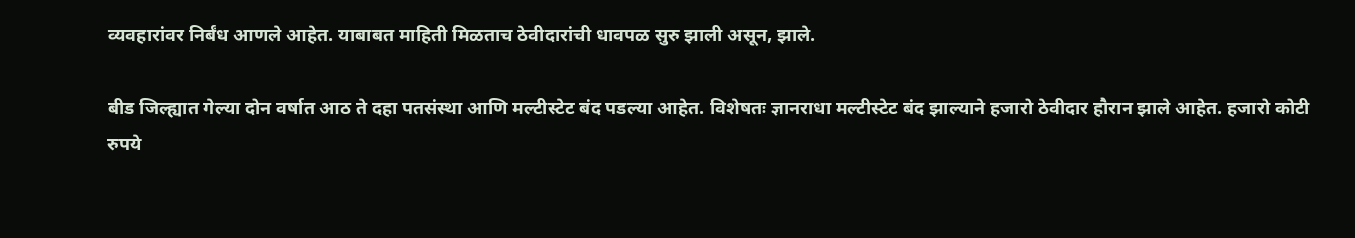व्यवहारांवर निर्बंध आणले आहेत. याबाबत माहिती मिळताच ठेवीदारांची धावपळ सुरु झाली असून, झाले.

बीड जिल्ह्यात गेल्या दोन वर्षात आठ ते दहा पतसंस्था आणि मल्टीस्टेट बंद पडल्या आहेत. विशेषतः ज्ञानराधा मल्टीस्टेट बंद झाल्याने हजारो ठेवीदार हौरान झाले आहेत. हजारो कोटी रुपये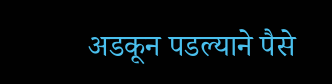अडकून पडल्याने पैसे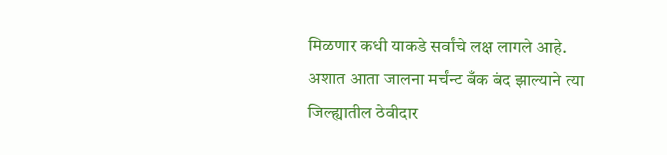मिळणार कधी याकडे सर्वांचे लक्ष लागले आहे. अशात आता जालना मर्चंन्ट बँक बंद झाल्याने त्या जिल्ह्यातील ठेवीदार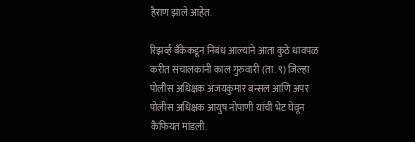हैराण झाले आहेत.

रिझर्व्ह बँकेकडून निबंध आल्याने आता कुठे धावपळ करीत संचालकांनी काल गुरुवारी (ता. ९) जिल्हा पोलीस अधिक्षक अजयकुमार बन्सल आणि अपर पोलीस अधिक्षक आयुष नोपाणी यांची भेट घेवून कैफियत मांडली.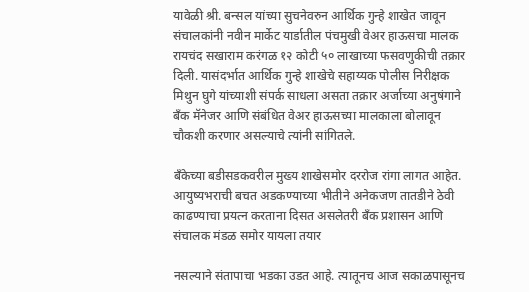यावेळी श्री. बन्सल यांच्या सुचनेवरुन आर्थिक गुन्हे शाखेत जावून संचालकांनी नवीन मार्केट यार्डातील पंचमुखी वेअर हाऊसचा मालक रायचंद सखाराम करंगळ १२ कोटी ५० लाखाच्या फसवणुकीची तक्रार दिली. यासंदर्भात आर्थिक गुन्हे शाखेचे सहाय्यक पोलीस निरीक्षक मिथुन घुगे यांच्याशी संपर्क साधला असता तक्रार अर्जाच्या अनुषंगाने बँक मॅनेजर आणि संबंधित वेअर हाऊसच्या मालकाला बोलावून चौकशी करणार असल्याचे त्यांनी सांगितले.

बँकेच्या बडीसडकवरील मुख्य शाखेसमोर दररोज रांगा लागत आहेत. आयुष्यभराची बचत अडकण्याच्या भीतीने अनेकजण तातडीने ठेवी काढण्याचा प्रयत्न करताना दिसत असलेतरी बँक प्रशासन आणि संचालक मंडळ समोर यायला तयार

नसल्याने संतापाचा भडका उडत आहे. त्यातूनच आज सकाळपासूनच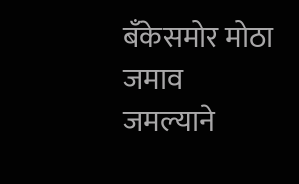बँकेसमोर मोठा जमाव जमल्याने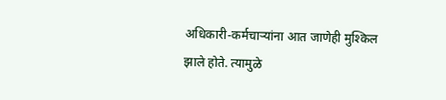अधिकारी-कर्मचाऱ्यांना आत जाणेही मुश्किल झाले होते. त्यामुळे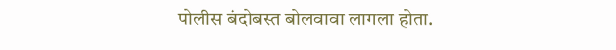पोलीस बंदोबस्त बोलवावा लागला होता.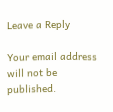Leave a Reply

Your email address will not be published.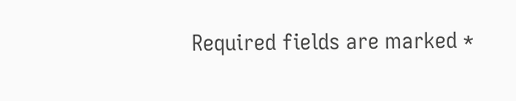Required fields are marked *